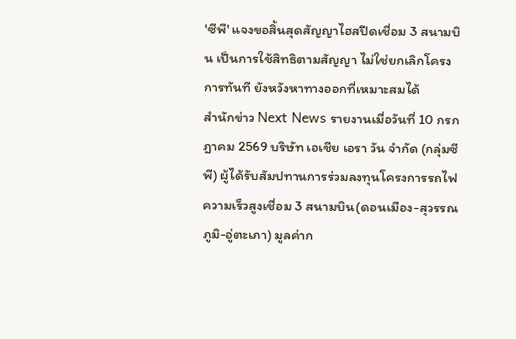'ซีพี' แจงขอสิ้นสุดสัญญาไฮสปีดเชื่อม 3 สนามบิน เป็นการใช้สิทธิตามสัญญา ไม่ใช่ยกเลิกโครงการทันที ยังหวังหาทางออกที่เหมาะสมได้
สำนักข่าว Next News รายงานเมื่อวันที่ 10 กรกฎาคม 2569 บริษัท เอเชีย เอรา วัน จำกัด (กลุ่มซีพี) ผู้ได้รับสัมปทานการร่วมลงทุนโครงการรถไฟความเร็วสูงเชื่อม 3 สนามบิน(ดอนเมือง-สุวรรณภูมิ-อู่ตะเภา) มูลค่าก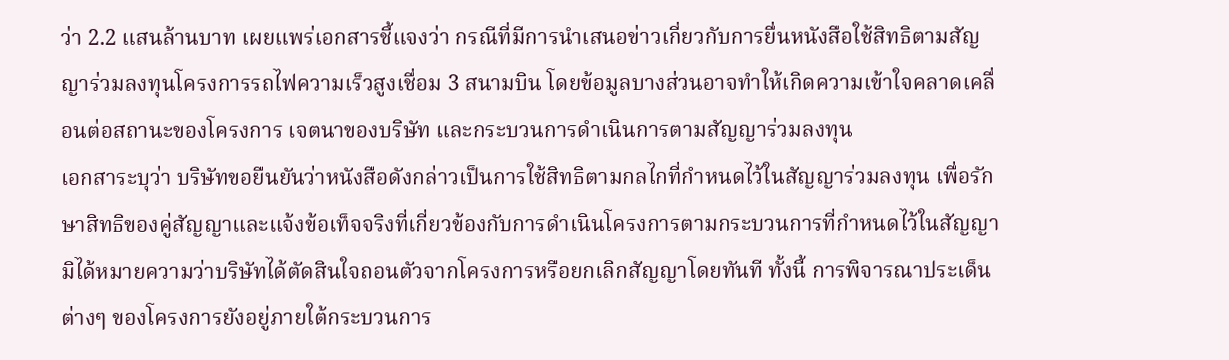ว่า 2.2 แสนล้านบาท เผยแพร่เอกสารชี้แจงว่า กรณีที่มีการนำเสนอข่าวเกี่ยวกับการยื่นหนังสือใช้สิทธิตามสัญญาร่วมลงทุนโครงการรถไฟความเร็วสูงเชื่อม 3 สนามบิน โดยข้อมูลบางส่วนอาจทำให้เกิดความเข้าใจคลาดเคลื่อนต่อสถานะของโครงการ เจตนาของบริษัท และกระบวนการดำเนินการตามสัญญาร่วมลงทุน
เอกสาระบุว่า บริษัทขอยืนยันว่าหนังสือดังกล่าวเป็นการใช้สิทธิตามกลไกที่กำหนดไว้ในสัญญาร่วมลงทุน เพื่อรักษาสิทธิของคู่สัญญาและแจ้งข้อเท็จจริงที่เกี่ยวข้องกับการดำเนินโครงการตามกระบวนการที่กำหนดไว้ในสัญญา มิได้หมายความว่าบริษัทได้ตัดสินใจถอนตัวจากโครงการหรือยกเลิกสัญญาโดยทันที ทั้งนี้ การพิจารณาประเด็นต่างๆ ของโครงการยังอยู่ภายใต้กระบวนการ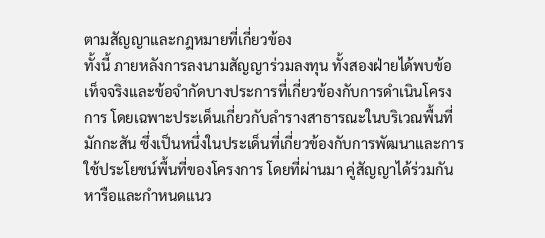ตามสัญญาและกฎหมายที่เกี่ยวข้อง
ทั้งนี้ ภายหลังการลงนามสัญญาร่วมลงทุน ทั้งสองฝ่ายได้พบข้อเท็จจริงและข้อจำกัดบางประการที่เกี่ยวข้องกับการดำเนินโครงการ โดยเฉพาะประเด็นเกี่ยวกับลำรางสาธารณะในบริเวณพื้นที่มักกะสัน ซึ่งเป็นหนึ่งในประเด็นที่เกี่ยวข้องกับการพัฒนาและการใช้ประโยชน์พื้นที่ของโครงการ โดยที่ผ่านมา คู่สัญญาได้ร่วมกันหารือและกำหนดแนว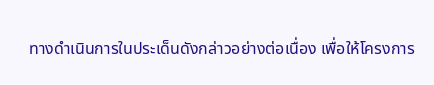ทางดำเนินการในประเด็นดังกล่าวอย่างต่อเนื่อง เพื่อให้โครงการ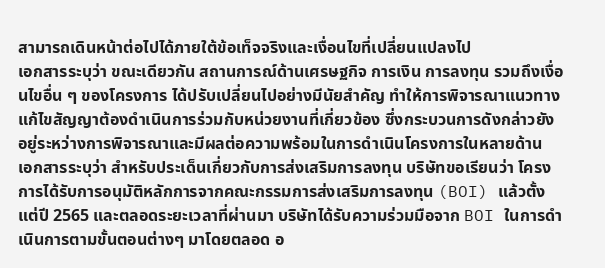สามารถเดินหน้าต่อไปได้ภายใต้ข้อเท็จจริงและเงื่อนไขที่เปลี่ยนแปลงไป
เอกสารระบุว่า ขณะเดียวกัน สถานการณ์ด้านเศรษฐกิจ การเงิน การลงทุน รวมถึงเงื่อนไขอื่น ๆ ของโครงการ ได้ปรับเปลี่ยนไปอย่างมีนัยสำคัญ ทำให้การพิจารณาแนวทางแก้ไขสัญญาต้องดำเนินการร่วมกับหน่วยงานที่เกี่ยวข้อง ซึ่งกระบวนการดังกล่าวยังอยู่ระหว่างการพิจารณาและมีผลต่อความพร้อมในการดำเนินโครงการในหลายด้าน
เอกสารระบุว่า สำหรับประเด็นเกี่ยวกับการส่งเสริมการลงทุน บริษัทขอเรียนว่า โครงการได้รับการอนุมัติหลักการจากคณะกรรมการส่งเสริมการลงทุน (BOI) แล้วตั้งแต่ปี 2565 และตลอดระยะเวลาที่ผ่านมา บริษัทได้รับความร่วมมือจาก BOI ในการดำเนินการตามขั้นตอนต่างๆ มาโดยตลอด อ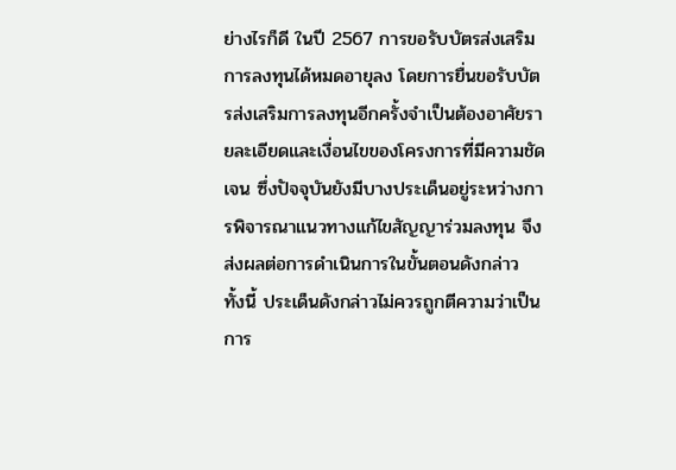ย่างไรก็ดี ในปี 2567 การขอรับบัตรส่งเสริมการลงทุนได้หมดอายุลง โดยการยื่นขอรับบัตรส่งเสริมการลงทุนอีกครั้งจำเป็นต้องอาศัยรายละเอียดและเงื่อนไขของโครงการที่มีความชัดเจน ซึ่งปัจจุบันยังมีบางประเด็นอยู่ระหว่างการพิจารณาแนวทางแก้ไขสัญญาร่วมลงทุน จึงส่งผลต่อการดำเนินการในขั้นตอนดังกล่าว ทั้งนี้ ประเด็นดังกล่าวไม่ควรถูกตีความว่าเป็นการ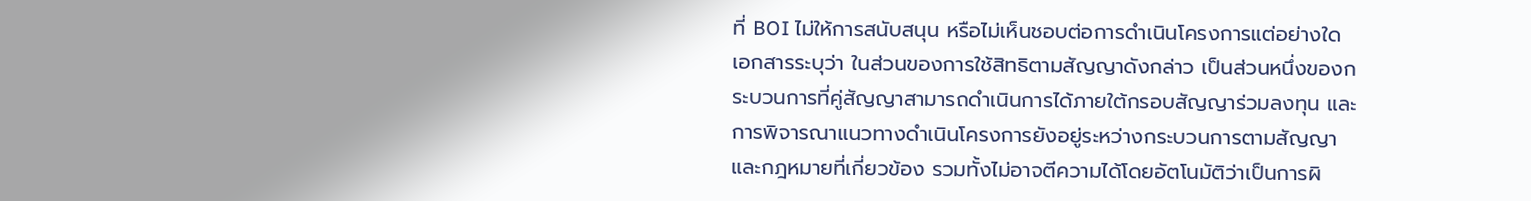ที่ BOI ไม่ให้การสนับสนุน หรือไม่เห็นชอบต่อการดำเนินโครงการแต่อย่างใด
เอกสารระบุว่า ในส่วนของการใช้สิทธิตามสัญญาดังกล่าว เป็นส่วนหนึ่งของกระบวนการที่คู่สัญญาสามารถดำเนินการได้ภายใต้กรอบสัญญาร่วมลงทุน และการพิจารณาแนวทางดำเนินโครงการยังอยู่ระหว่างกระบวนการตามสัญญาและกฎหมายที่เกี่ยวข้อง รวมทั้งไม่อาจตีความได้โดยอัตโนมัติว่าเป็นการผิ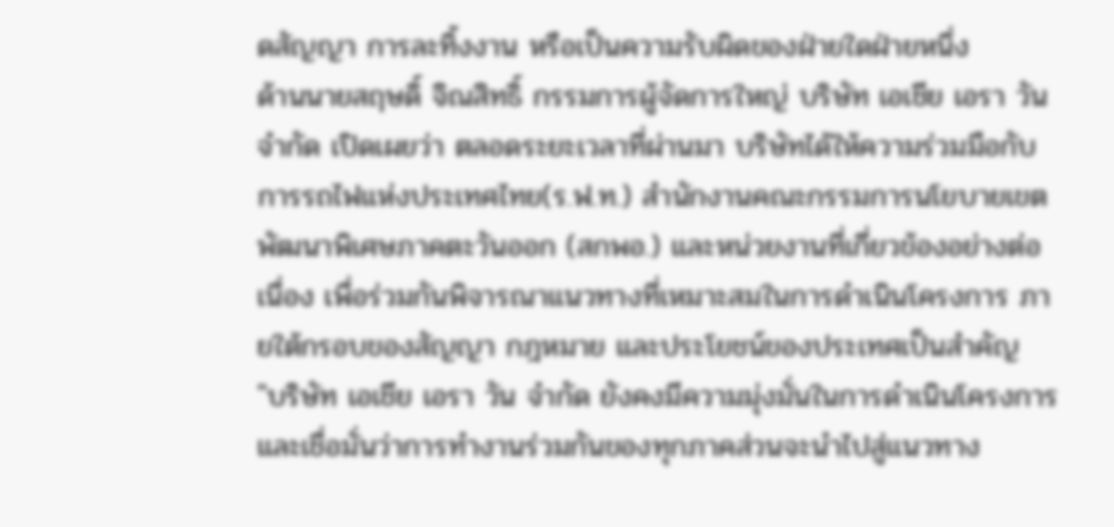ดสัญญา การละทิ้งงาน หรือเป็นความรับผิดของฝ่ายใดฝ่ายหนึ่ง
ด้านนายสฤษดิ์ จิณสิทธิ์ กรรมการผู้จัดการใหญ่ บริษัท เอเชีย เอรา วัน จำกัด เปิดเผยว่า ตลอดระยะเวลาที่ผ่านมา บริษัทได้ให้ความร่วมมือกับการรถไฟแห่งประเทศไทย(ร.ฟ.ท.) สำนักงานคณะกรรมการนโยบายเขตพัฒนาพิเศษภาคตะวันออก (สกพอ.) และหน่วยงานที่เกี่ยวข้องอย่างต่อเนื่อง เพื่อร่วมกันพิจารณาแนวทางที่เหมาะสมในการดำเนินโครงการ ภายใต้กรอบของสัญญา กฎหมาย และประโยชน์ของประเทศเป็นสำคัญ
"บริษัท เอเชีย เอรา วัน จำกัด ยังคงมีความมุ่งมั่นในการดำเนินโครงการ และเชื่อมั่นว่าการทำงานร่วมกันของทุกภาคส่วนจะนำไปสู่แนวทาง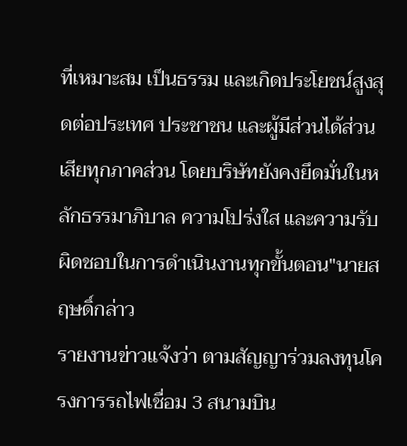ที่เหมาะสม เป็นธรรม และเกิดประโยชน์สูงสุดต่อประเทศ ประชาชน และผู้มีส่วนได้ส่วนเสียทุกภาคส่วน โดยบริษัทยังคงยึดมั่นในหลักธรรมาภิบาล ความโปร่งใส และความรับผิดชอบในการดำเนินงานทุกขั้นตอน"นายสฤษดิ์กล่าว
รายงานข่าวแจ้งว่า ตามสัญญาร่วมลงทุนโครงการรถไฟเชื่อม 3 สนามบิน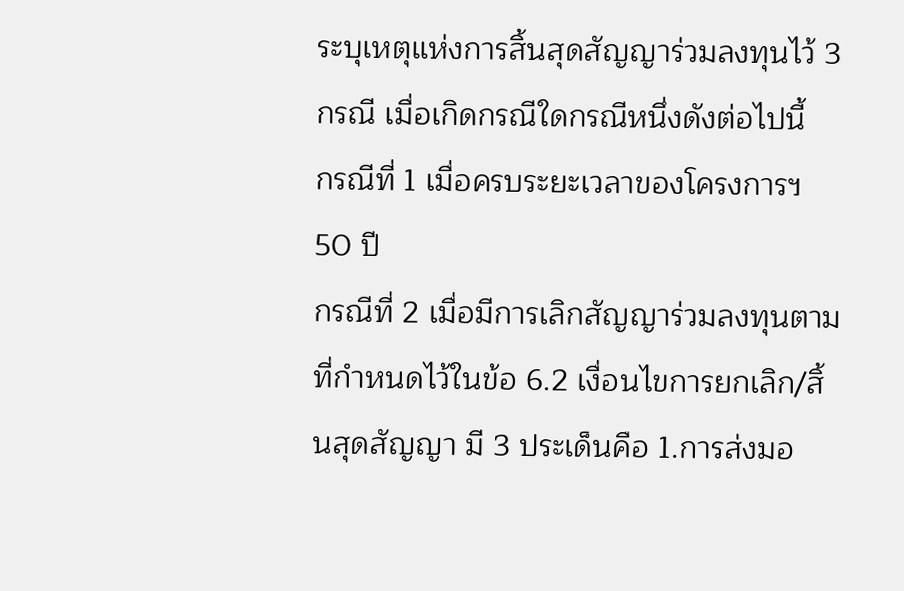ระบุเหตุแห่งการสิ้นสุดสัญญาร่วมลงทุนไว้ 3 กรณี เมื่อเกิดกรณีใดกรณีหนึ่งดังต่อไปนี้
กรณีที่ 1 เมื่อครบระยะเวลาของโครงการฯ 50 ปี
กรณีที่ 2 เมื่อมีการเลิกสัญญาร่วมลงทุนตามที่กำหนดไว้ในข้อ 6.2 เงื่อนไขการยกเลิก/สิ้นสุดสัญญา มี 3 ประเด็นคือ 1.การส่งมอ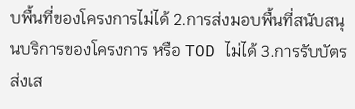บพื้นที่ของโครงการไม่ได้ 2.การส่งมอบพื้นที่สนับสนุนบริการของโครงการ หรือ TOD ไม่ได้ 3.การรับบัตรส่งเส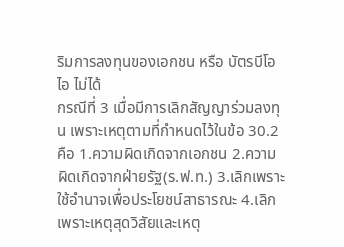ริมการลงทุนของเอกชน หรือ บัตรบีโอไอ ไม่ได้
กรณีที่ 3 เมื่อมีการเลิกสัญญาร่วมลงทุน เพราะเหตุตามที่กำหนดไว้ในข้อ 30.2 คือ 1.ความผิดเกิดจากเอกชน 2.ความผิดเกิดจากฝ่ายรัฐ(ร.ฟ.ท.) 3.เลิกเพราะใช้อำนาจเพื่อประโยชน์สาธารณะ 4.เลิกเพราะเหตุสุดวิสัยและเหตุ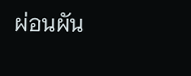ผ่อนผัน